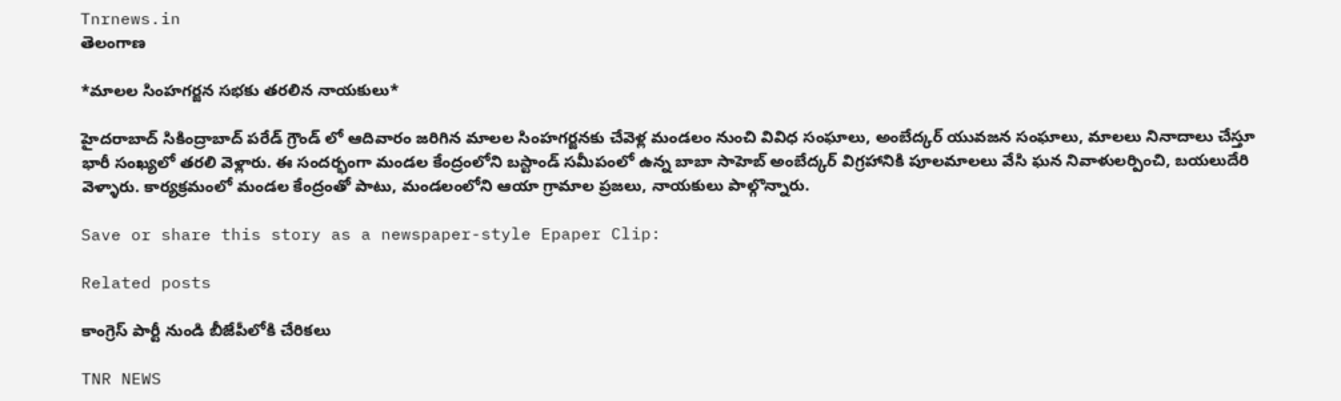Tnrnews.in
తెలంగాణ

*మాలల సింహగర్జన సభకు తరలిన నాయకులు*

హైదరాబాద్ సికింద్రాబాద్ పరేడ్ గ్రౌండ్ లో ఆదివారం జరిగిన మాలల సింహగర్జనకు చేవెళ్ల మండలం నుంచి వివిధ సంఘాలు, అంబేద్కర్ యువజన సంఘాలు, మాలలు నినాదాలు చేస్తూ భారీ సంఖ్యలో తరలి వెళ్లారు. ఈ సందర్భంగా మండల కేంద్రంలోని బస్టాండ్ సమీపంలో ఉన్న బాబా సాహెబ్ అంబేద్కర్ విగ్రహానికి పూలమాలలు వేసి ఘన నివాళులర్పించి, బయలుదేరి వెళ్ళారు. కార్యక్రమంలో మండల కేంద్రంతో పాటు, మండలంలోని ఆయా గ్రామాల ప్రజలు, నాయకులు పాల్గొన్నారు.

Save or share this story as a newspaper-style Epaper Clip:

Related posts

కాంగ్రెస్ పార్టీ నుండి బీజేపీలోకి చేరికలు

TNR NEWS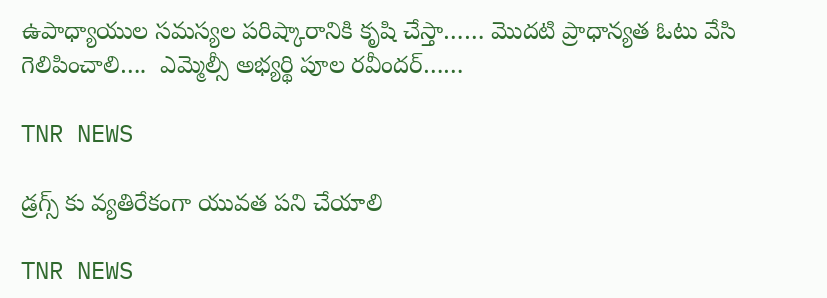ఉపాధ్యాయుల సమస్యల పరిష్కారానికి కృషి చేస్తా…… మొదటి ప్రాధాన్యత ఓటు వేసి గెలిపించాలి….  ఎమ్మెల్సీ అభ్యర్థి పూల రవీందర్……

TNR NEWS

డ్రగ్స్ కు వ్యతిరేకంగా యువత పని చేయాలి

TNR NEWS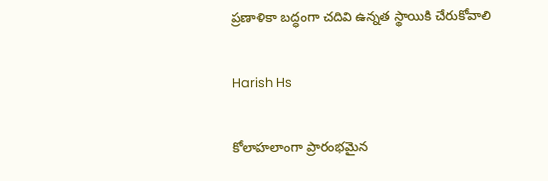ప్రణాళికా బద్ధంగా చదివి ఉన్నత స్థాయికి చేరుకోవాలి

Harish Hs

కోలాహలాంగా ప్రారంభమైన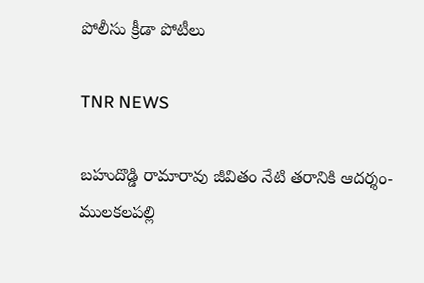పోలీసు క్రీడా పోటీలు

TNR NEWS

బహుదొడ్డి రామారావు జీవితం నేటి తరానికి ఆదర్శం- ములకలపల్లి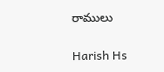రాములు

Harish Hs